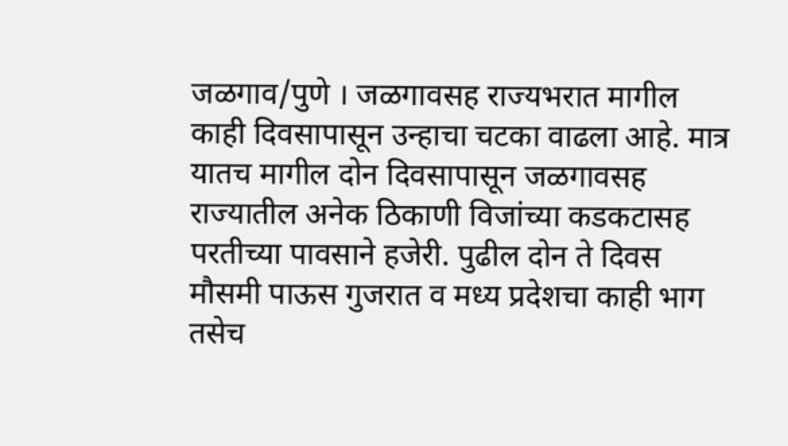जळगाव/पुणे । जळगावसह राज्यभरात मागील काही दिवसापासून उन्हाचा चटका वाढला आहे. मात्र यातच मागील दोन दिवसापासून जळगावसह राज्यातील अनेक ठिकाणी विजांच्या कडकटासह परतीच्या पावसाने हजेरी. पुढील दोन ते दिवस मौसमी पाऊस गुजरात व मध्य प्रदेशचा काही भाग तसेच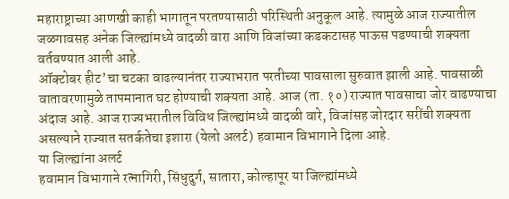महाराष्ट्राच्या आणखी काही भागातून परतण्यासाठी परिस्थिती अनुकूल आहे. त्यामुळे आज राज्यातील जळगावसह अनेक जिल्ह्यांमध्ये वादळी वारा आणि विजांच्या कडकटासह पाऊस पडण्याची शक्यता वर्तवण्यात आली आहे.
ऑक्टोबर हीट’चा चटका वाढल्यानंतर राज्याभरात परतीच्या पावसाला सुरुवात झाली आहे. पावसाळी वातावरणामुळे तापमानात घट होण्याची शक्यता आहे. आज (ता. १०) राज्यात पावसाचा जोर वाढण्याचा अंदाज आहे. आज राज्यभरातील विविध जिल्ह्यांमध्ये वादळी वारे, विजांसह जोरदार सरींची शक्यता असल्याने राज्यात सतर्कतेचा इशारा (येलो अलर्ट) हवामान विभागाने दिला आहे.
या जिल्ह्यांना अलर्ट
हवामान विभागाने रत्नागिरी, सिंधुदुर्ग, सातारा, कोल्हापूर या जिल्ह्यांमध्ये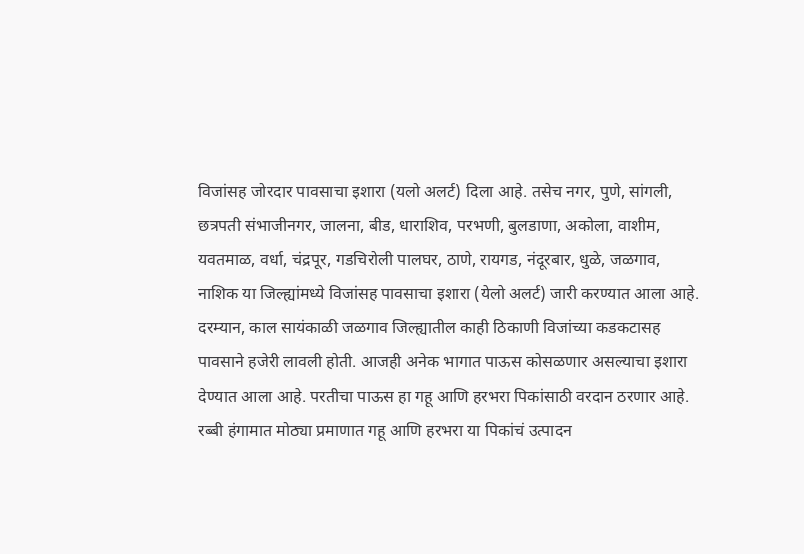विजांसह जोरदार पावसाचा इशारा (यलो अलर्ट) दिला आहे. तसेच नगर, पुणे, सांगली, छत्रपती संभाजीनगर, जालना, बीड, धाराशिव, परभणी, बुलडाणा, अकोला, वाशीम, यवतमाळ, वर्धा, चंद्रपूर, गडचिरोली पालघर, ठाणे, रायगड, नंदूरबार, धुळे, जळगाव, नाशिक या जिल्ह्यांमध्ये विजांसह पावसाचा इशारा (येलो अलर्ट) जारी करण्यात आला आहे.
दरम्यान, काल सायंकाळी जळगाव जिल्ह्यातील काही ठिकाणी विजांच्या कडकटासह पावसाने हजेरी लावली होती. आजही अनेक भागात पाऊस कोसळणार असल्याचा इशारा देण्यात आला आहे. परतीचा पाऊस हा गहू आणि हरभरा पिकांसाठी वरदान ठरणार आहे. रब्बी हंगामात मोठ्या प्रमाणात गहू आणि हरभरा या पिकांचं उत्पादन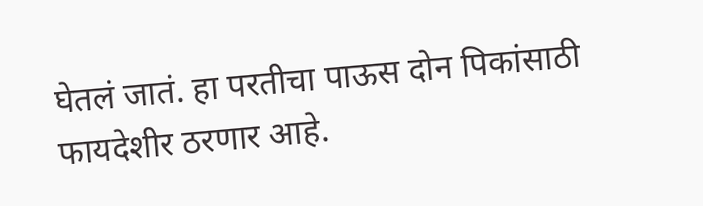घेतलं जातं. हा परतीचा पाऊस दोन पिकांसाठी फायदेशीर ठरणार आहे.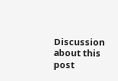Discussion about this post